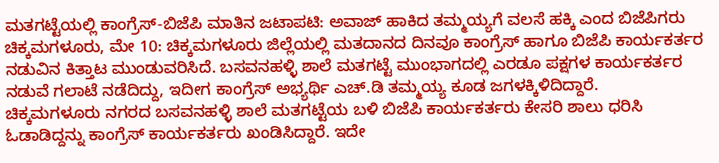ಮತಗಟ್ಟೆಯಲ್ಲಿ ಕಾಂಗ್ರೆಸ್-ಬಿಜೆಪಿ ಮಾತಿನ ಜಟಾಪಟಿ: ಅವಾಜ್ ಹಾಕಿದ ತಮ್ಮಯ್ಯಗೆ ವಲಸೆ ಹಕ್ಕಿ ಎಂದ ಬಿಜೆಪಿಗರು
ಚಿಕ್ಕಮಗಳೂರು, ಮೇ 10: ಚಿಕ್ಕಮಗಳೂರು ಜಿಲ್ಲೆಯಲ್ಲಿ ಮತದಾನದ ದಿನವೂ ಕಾಂಗ್ರೆಸ್ ಹಾಗೂ ಬಿಜೆಪಿ ಕಾರ್ಯಕರ್ತರ ನಡುವಿನ ಕಿತ್ತಾಟ ಮುಂಡುವರಿಸಿದೆ. ಬಸವನಹಳ್ಳಿ ಶಾಲೆ ಮತಗಟ್ಟೆ ಮುಂಭಾಗದಲ್ಲಿ ಎರಡೂ ಪಕ್ಷಗಳ ಕಾರ್ಯಕರ್ತರ ನಡುವೆ ಗಲಾಟೆ ನಡೆದಿದ್ದು, ಇದೀಗ ಕಾಂಗ್ರೆಸ್ ಅಭ್ಯರ್ಥಿ ಎಚ್.ಡಿ ತಮ್ಮಯ್ಯ ಕೂಡ ಜಗಳಕ್ಕಿಳಿದಿದ್ದಾರೆ.
ಚಿಕ್ಕಮಗಳೂರು ನಗರದ ಬಸವನಹಳ್ಳಿ ಶಾಲೆ ಮತಗಟ್ಟೆಯ ಬಳಿ ಬಿಜೆಪಿ ಕಾರ್ಯಕರ್ತರು ಕೇಸರಿ ಶಾಲು ಧರಿಸಿ ಓಡಾಡಿದ್ದನ್ನು ಕಾಂಗ್ರೆಸ್ ಕಾರ್ಯಕರ್ತರು ಖಂಡಿಸಿದ್ದಾರೆ. ಇದೇ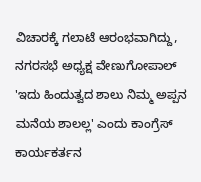ವಿಚಾರಕ್ಕೆ ಗಲಾಟೆ ಆರಂಭವಾಗಿದ್ದು, ನಗರಸಭೆ ಅಧ್ಯಕ್ಷ ವೇಣುಗೋಪಾಲ್ 'ಇದು ಹಿಂದುತ್ವದ ಶಾಲು ನಿಮ್ಮ ಅಪ್ಪನ ಮನೆಯ ಶಾಲಲ್ಲ' ಎಂದು ಕಾಂಗ್ರೆಸ್ ಕಾರ್ಯಕರ್ತನ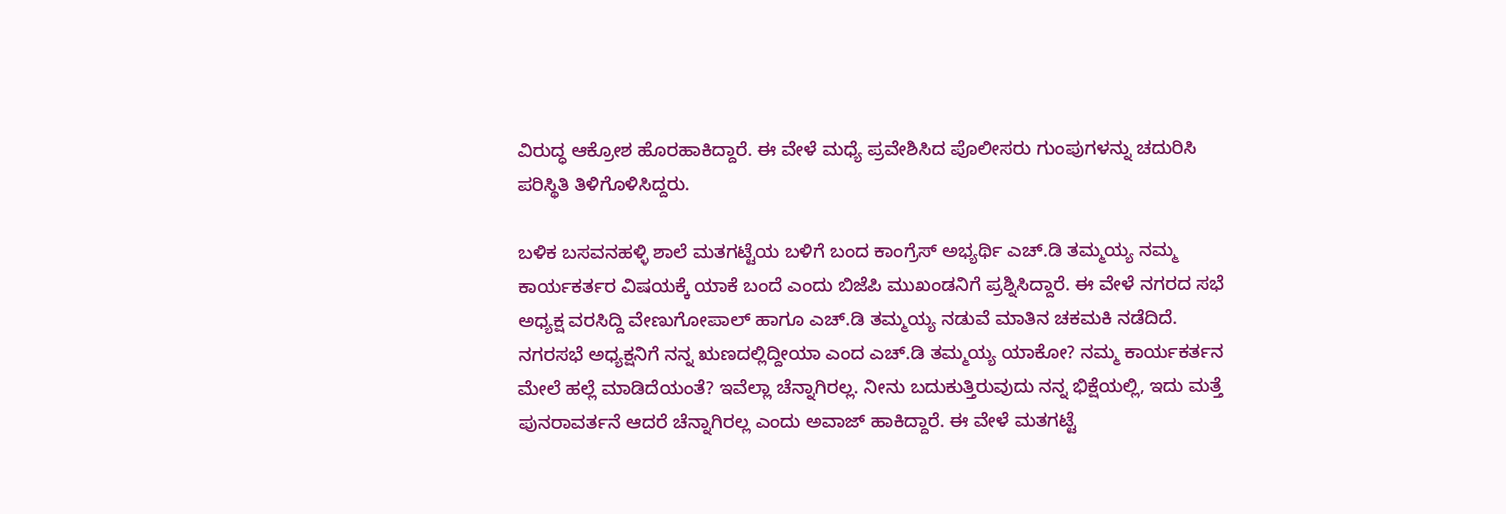ವಿರುದ್ಧ ಆಕ್ರೋಶ ಹೊರಹಾಕಿದ್ದಾರೆ. ಈ ವೇಳೆ ಮಧ್ಯೆ ಪ್ರವೇಶಿಸಿದ ಪೊಲೀಸರು ಗುಂಪುಗಳನ್ನು ಚದುರಿಸಿ ಪರಿಸ್ಥಿತಿ ತಿಳಿಗೊಳಿಸಿದ್ದರು.

ಬಳಿಕ ಬಸವನಹಳ್ಳಿ ಶಾಲೆ ಮತಗಟ್ಟೆಯ ಬಳಿಗೆ ಬಂದ ಕಾಂಗ್ರೆಸ್ ಅಭ್ಯರ್ಥಿ ಎಚ್.ಡಿ ತಮ್ಮಯ್ಯ ನಮ್ಮ ಕಾರ್ಯಕರ್ತರ ವಿಷಯಕ್ಕೆ ಯಾಕೆ ಬಂದೆ ಎಂದು ಬಿಜೆಪಿ ಮುಖಂಡನಿಗೆ ಪ್ರಶ್ನಿಸಿದ್ದಾರೆ. ಈ ವೇಳೆ ನಗರದ ಸಭೆ ಅಧ್ಯಕ್ಷ ವರಸಿದ್ದಿ ವೇಣುಗೋಪಾಲ್ ಹಾಗೂ ಎಚ್.ಡಿ ತಮ್ಮಯ್ಯ ನಡುವೆ ಮಾತಿನ ಚಕಮಕಿ ನಡೆದಿದೆ.
ನಗರಸಭೆ ಅಧ್ಯಕ್ಷನಿಗೆ ನನ್ನ ಋಣದಲ್ಲಿದ್ದೀಯಾ ಎಂದ ಎಚ್.ಡಿ ತಮ್ಮಯ್ಯ ಯಾಕೋ? ನಮ್ಮ ಕಾರ್ಯಕರ್ತನ ಮೇಲೆ ಹಲ್ಲೆ ಮಾಡಿದೆಯಂತೆ? ಇವೆಲ್ಲಾ ಚೆನ್ನಾಗಿರಲ್ಲ. ನೀನು ಬದುಕುತ್ತಿರುವುದು ನನ್ನ ಭಿಕ್ಷೆಯಲ್ಲಿ, ಇದು ಮತ್ತೆ ಪುನರಾವರ್ತನೆ ಆದರೆ ಚೆನ್ನಾಗಿರಲ್ಲ ಎಂದು ಅವಾಜ್ ಹಾಕಿದ್ದಾರೆ. ಈ ವೇಳೆ ಮತಗಟ್ಟೆ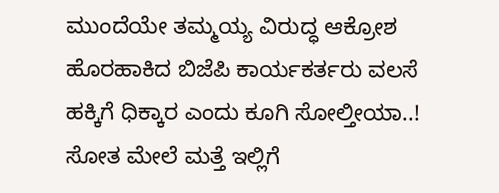ಮುಂದೆಯೇ ತಮ್ಮಯ್ಯ ವಿರುದ್ಧ ಆಕ್ರೋಶ ಹೊರಹಾಕಿದ ಬಿಜೆಪಿ ಕಾರ್ಯಕರ್ತರು ವಲಸೆ ಹಕ್ಕಿಗೆ ಧಿಕ್ಕಾರ ಎಂದು ಕೂಗಿ ಸೋಲ್ತೀಯಾ..! ಸೋತ ಮೇಲೆ ಮತ್ತೆ ಇಲ್ಲಿಗೆ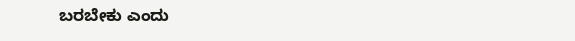ಬರಬೇಕು ಎಂದು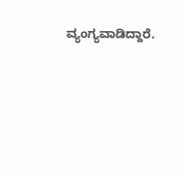ವ್ಯಂಗ್ಯವಾಡಿದ್ದಾರೆ.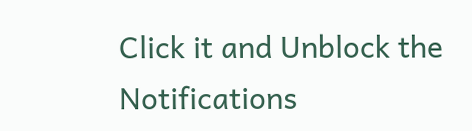Click it and Unblock the Notifications